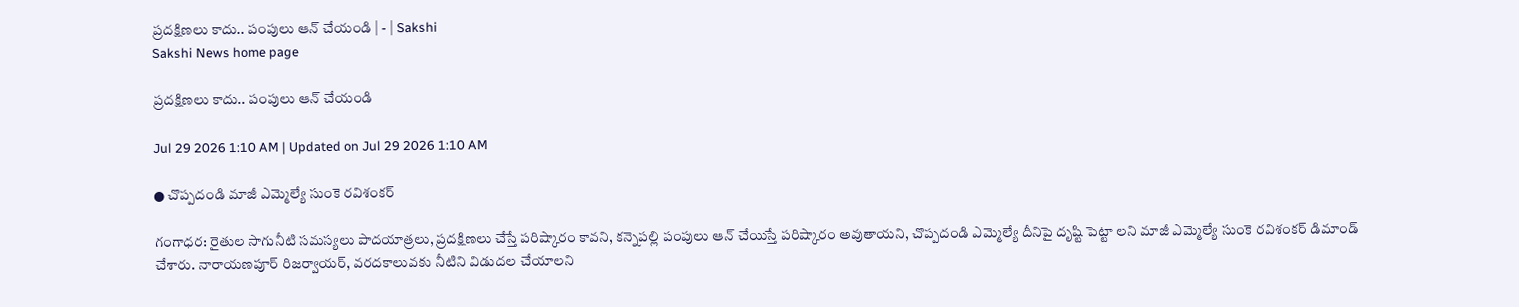ప్రదక్షిణలు కాదు.. పంపులు ఆన్‌ చేయండి | - | Sakshi
Sakshi News home page

ప్రదక్షిణలు కాదు.. పంపులు ఆన్‌ చేయండి

Jul 29 2026 1:10 AM | Updated on Jul 29 2026 1:10 AM

● చొప్పదండి మాజీ ఎమ్మెల్యే సుంకె రవిశంకర్‌

గంగాధర: రైతుల సాగునీటి సమస్యలు పాదయాత్రలు, ప్రదక్షిణలు చేస్తే పరిష్కారం కావని, కన్నెపల్లి పంపులు ఆన్‌ చేయిస్తే పరిష్కారం అవుతాయని, చొప్పదండి ఎమ్మెల్యే దీనిపై దృష్టి పెట్టా లని మాజీ ఎమ్మెల్యే సుంకె రవిశంకర్‌ డిమాండ్‌ చేశారు. నారాయణపూర్‌ రిజర్వాయర్‌, వరదకాలువకు నీటిని విడుదల చేయాలని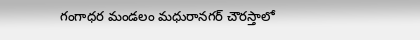గంగాధర మండలం మధురానగర్‌ చౌరస్తాలో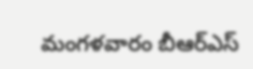మంగళవారం బీఆర్‌ఎస్‌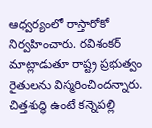ఆధ్వర్యంలో రాస్తారోకో నిర్వహించారు. రవిశంకర్‌ మాట్లాడుతూ రాష్ట్ర ప్రభుత్వం రైతులను విస్మరించిందన్నారు. చిత్తశుద్ధి ఉంటే కన్నెపల్లి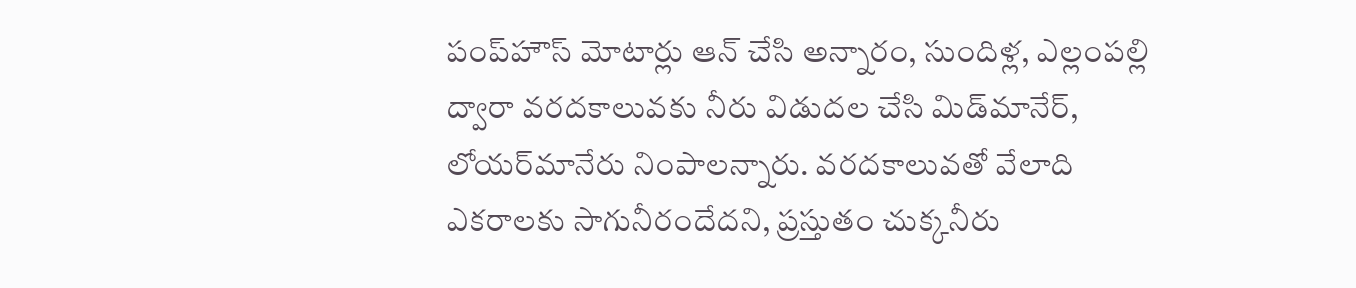పంప్‌హౌస్‌ మోటార్లు ఆన్‌ చేసి అన్నారం, సుందిళ్ల, ఎల్లంపల్లి ద్వారా వరదకాలువకు నీరు విడుదల చేసి మిడ్‌మానేర్‌, లోయర్‌మానేరు నింపాలన్నారు. వరదకాలువతో వేలాది ఎకరాలకు సాగునీరందేదని, ప్రస్తుతం చుక్కనీరు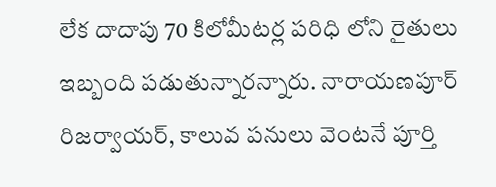లేక దాదాపు 70 కిలోమీటర్ల పరిధి లోని రైతులు ఇబ్బంది పడుతున్నారన్నారు. నారాయణపూర్‌ రిజర్వాయర్‌, కాలువ పనులు వెంటనే పూర్తి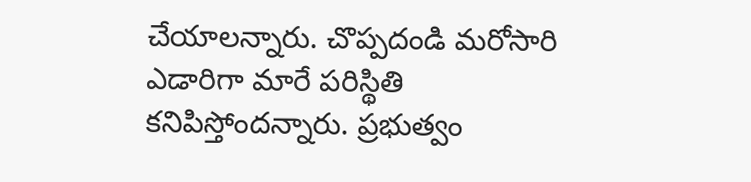చేయాలన్నారు. చొప్పదండి మరోసారి ఎడారిగా మారే పరిస్థితి కనిపిస్తోందన్నారు. ప్రభుత్వం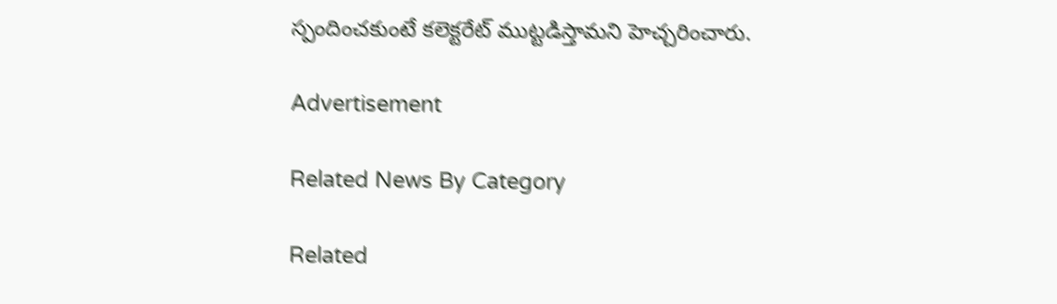స్పందించకుంటే కలెక్టరేట్‌ ముట్టడిస్తామని హెచ్చరించారు.

Advertisement

Related News By Category

Related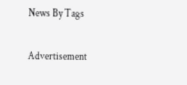News By Tags

Advertisement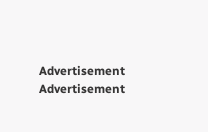Advertisement
Advertisement